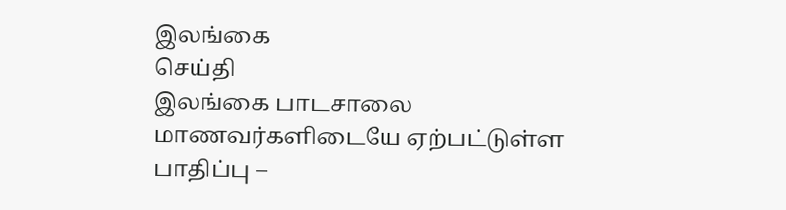இலங்கை
செய்தி
இலங்கை பாடசாலை மாணவர்களிடையே ஏற்பட்டுள்ள பாதிப்பு –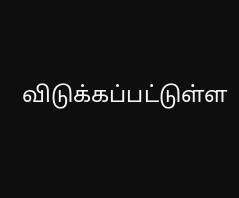விடுக்கப்பட்டுள்ள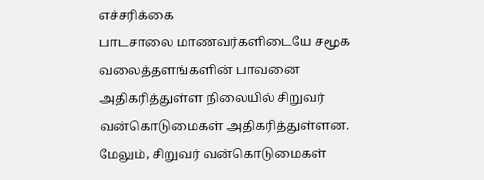எச்சரிக்கை
பாடசாலை மாணவர்களிடையே சமூக வலைத்தளங்களின் பாவனை அதிகரித்துள்ள நிலையில் சிறுவர் வன்கொடுமைகள் அதிகரித்துள்ளன. மேலும், சிறுவர் வன்கொடுமைகள்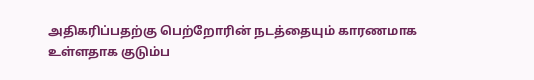அதிகரிப்பதற்கு பெற்றோரின் நடத்தையும் காரணமாக உள்ளதாக குடும்ப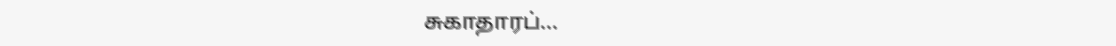சுகாதாரப்...